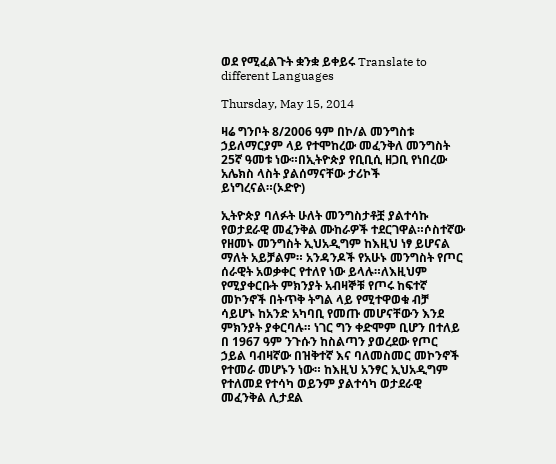ወደ የሚፈልጉት ቋንቋ ይቀይሩ Translate to different Languages

Thursday, May 15, 2014

ዛሬ ግንቦት 8/2006 ዓም በኮ/ል መንግስቱ ኃይለማርያም ላይ የተሞከረው መፈንቅለ መንግስት 25ኛ ዓመቱ ነው።በኢትዮጵያ የቢቢሲ ዘጋቢ የነበረው አሌክስ ላስት ያልሰማናቸው ታሪኮች ይነግረናል።(ኦድዮ)

ኢትዮጵያ ባለፉት ሁለት መንግስታቶቿ ያልተሳኩ የወታደራዊ መፈንቅል ሙከራዎች ተደርገዋል።ሶስተኛው የዘመኑ መንግስት ኢህአዲግም ከእዚህ ነፃ ይሆናል ማለት አይቻልም። አንዳንዶች የአሁኑ መንግስት የጦር ሰራዊት አወቃቀር የተለየ ነው ይላሉ።ለእዚህም የሚያቀርቡት ምክንያት አብዛኞቹ የጦሩ ከፍተኛ መኮንኖች በትጥቅ ትግል ላይ የሚተዋወቁ ብቻ ሳይሆኑ ከአንድ አካባቢ የመጡ መሆናቸውን እንደ ምክንያት ያቀርባሉ። ነገር ግን ቀድሞም ቢሆን በተለይ በ 1967 ዓም ንጉሱን ከስልጣን ያወረደው የጦር ኃይል ባብዛኛው በዝቅተኛ እና ባለመስመር መኮንኖች የተመራ መሆኑን ነው። ከእዚህ አንፃር ኢህአዲግም የተለመደ የተሳካ ወይንም ያልተሳካ ወታደራዊ መፈንቅል ሊታደል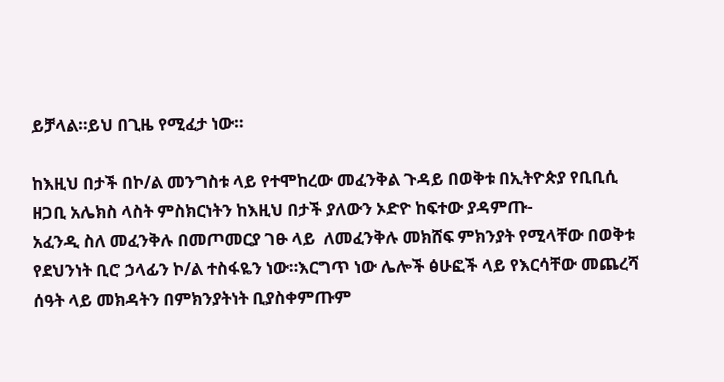ይቻላል።ይህ በጊዜ የሚፈታ ነው።

ከእዚህ በታች በኮ/ል መንግስቱ ላይ የተሞከረው መፈንቅል ጉዳይ በወቅቱ በኢትዮጵያ የቢቢሲ ዘጋቢ አሌክስ ላስት ምስክርነትን ከእዚህ በታች ያለውን ኦድዮ ከፍተው ያዳምጡ-
አፈንዲ ስለ መፈንቅሉ በመጦመርያ ገፁ ላይ  ለመፈንቅሉ መክሸፍ ምክንያት የሚላቸው በወቅቱ የደህንነት ቢሮ ኃላፊን ኮ/ል ተስፋዬን ነው።እርግጥ ነው ሌሎች ፅሁፎች ላይ የእርሳቸው መጨረሻ ሰዓት ላይ መክዳትን በምክንያትነት ቢያስቀምጡም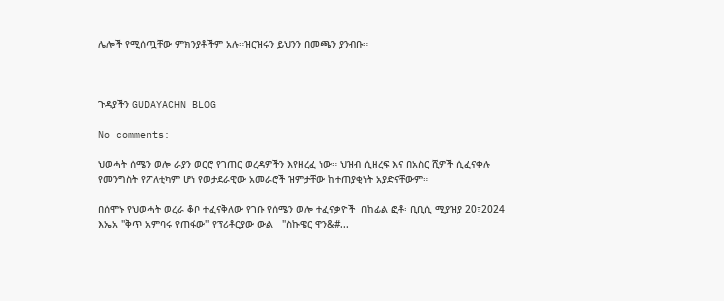ሌሎች የሚሰጧቸው ምክንያቶችም አሉ።ዝርዝሩን ይህንን በመጫን ያንብቡ።



ጉዳያችን GUDAYACHN BLOG

No comments:

ህወሓት ሰሜን ወሎ ራያን ወርሮ የገጠር ወረዳዎችን እየዘረፈ ነው። ህዝብ ሲዘረፍ እና በአስር ሺዎች ሲፈናቀሉ የመንግስት የፖለቲካም ሆነ የወታደራዊው አመራሮች ዝምታቸው ከተጠያቂነት አያድናቸውም።

በሰሞኑ የህወሓት ወረራ ቆቦ ተፈናቅለው የገቡ የሰሜን ወሎ ተፈናቃዮች  በከፊል ፎቶ፡ ቢቢሲ ሚያዝያ 20፣2024 እኤአ ''ቅጥ አምባሩ የጠፋው'' የፕሪቶርያው ውል   ''ስኩዌር ዋን&#...